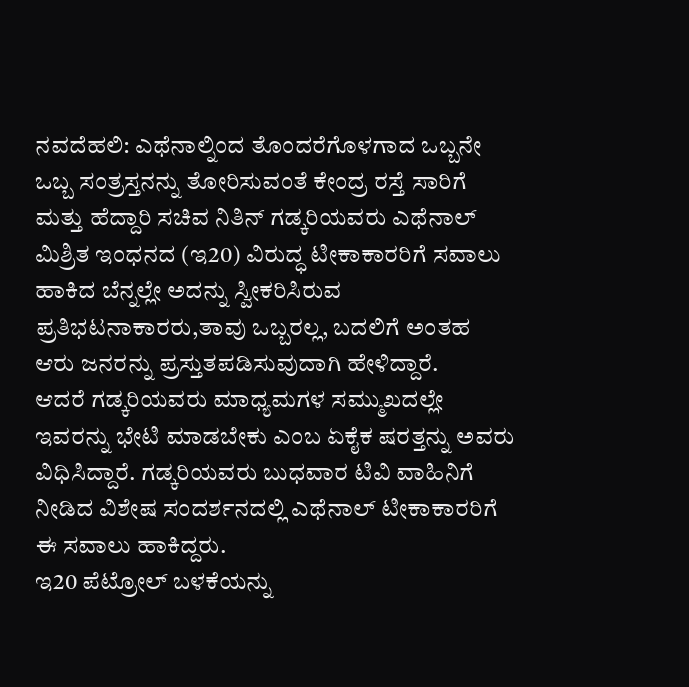ನವದೆಹಲಿ: ಎಥೆನಾಲ್ನಿಂದ ತೊಂದರೆಗೊಳಗಾದ ಒಬ್ಬನೇ ಒಬ್ಬ ಸಂತ್ರಸ್ತನನ್ನು ತೋರಿಸುವಂತೆ ಕೇಂದ್ರ ರಸ್ತೆ ಸಾರಿಗೆ ಮತ್ತು ಹೆದ್ದಾರಿ ಸಚಿವ ನಿತಿನ್ ಗಡ್ಕರಿಯವರು ಎಥೆನಾಲ್ ಮಿಶ್ರಿತ ಇಂಧನದ (ಇ20) ವಿರುದ್ಧ ಟೀಕಾಕಾರರಿಗೆ ಸವಾಲು ಹಾಕಿದ ಬೆನ್ನಲ್ಲೇ ಅದನ್ನು ಸ್ವೀಕರಿಸಿರುವ ಪ್ರತಿಭಟನಾಕಾರರು,ತಾವು ಒಬ್ಬರಲ್ಲ, ಬದಲಿಗೆ ಅಂತಹ ಆರು ಜನರನ್ನು ಪ್ರಸ್ತುತಪಡಿಸುವುದಾಗಿ ಹೇಳಿದ್ದಾರೆ.
ಆದರೆ ಗಡ್ಕರಿಯವರು ಮಾಧ್ಯಮಗಳ ಸಮ್ಮುಖದಲ್ಲೇ ಇವರನ್ನು ಭೇಟಿ ಮಾಡಬೇಕು ಎಂಬ ಏಕೈಕ ಷರತ್ತನ್ನು ಅವರು ವಿಧಿಸಿದ್ದಾರೆ. ಗಡ್ಕರಿಯವರು ಬುಧವಾರ ಟಿವಿ ವಾಹಿನಿಗೆ ನೀಡಿದ ವಿಶೇಷ ಸಂದರ್ಶನದಲ್ಲಿ ಎಥೆನಾಲ್ ಟೀಕಾಕಾರರಿಗೆ ಈ ಸವಾಲು ಹಾಕಿದ್ದರು.
ಇ20 ಪೆಟ್ರೋಲ್ ಬಳಕೆಯನ್ನು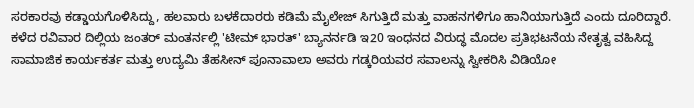ಸರಕಾರವು ಕಡ್ಡಾಯಗೊಳಿಸಿದ್ದು, ಹಲವಾರು ಬಳಕೆದಾರರು ಕಡಿಮೆ ಮೈಲೇಜ್ ಸಿಗುತ್ತಿದೆ ಮತ್ತು ವಾಹನಗಳಿಗೂ ಹಾನಿಯಾಗುತ್ತಿದೆ ಎಂದು ದೂರಿದ್ದಾರೆ.
ಕಳೆದ ರವಿವಾರ ದಿಲ್ಲಿಯ ಜಂತರ್ ಮಂತರ್ನಲ್ಲಿ 'ಟೀಮ್ ಭಾರತ್' ಬ್ಯಾನರ್ನಡಿ ಇ20 ಇಂಧನದ ವಿರುದ್ಧ ಮೊದಲ ಪ್ರತಿಭಟನೆಯ ನೇತೃತ್ವ ವಹಿಸಿದ್ದ ಸಾಮಾಜಿಕ ಕಾರ್ಯಕರ್ತ ಮತ್ತು ಉದ್ಯಮಿ ತೆಹಸೀನ್ ಪೂನಾವಾಲಾ ಅವರು ಗಡ್ಕರಿಯವರ ಸವಾಲನ್ನು ಸ್ವೀಕರಿಸಿ ವಿಡಿಯೋ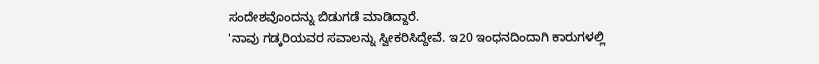ಸಂದೇಶವೊಂದನ್ನು ಬಿಡುಗಡೆ ಮಾಡಿದ್ದಾರೆ.
'ನಾವು ಗಡ್ಕರಿಯವರ ಸವಾಲನ್ನು ಸ್ವೀಕರಿಸಿದ್ದೇವೆ. ಇ20 ಇಂಧನದಿಂದಾಗಿ ಕಾರುಗಳಲ್ಲಿ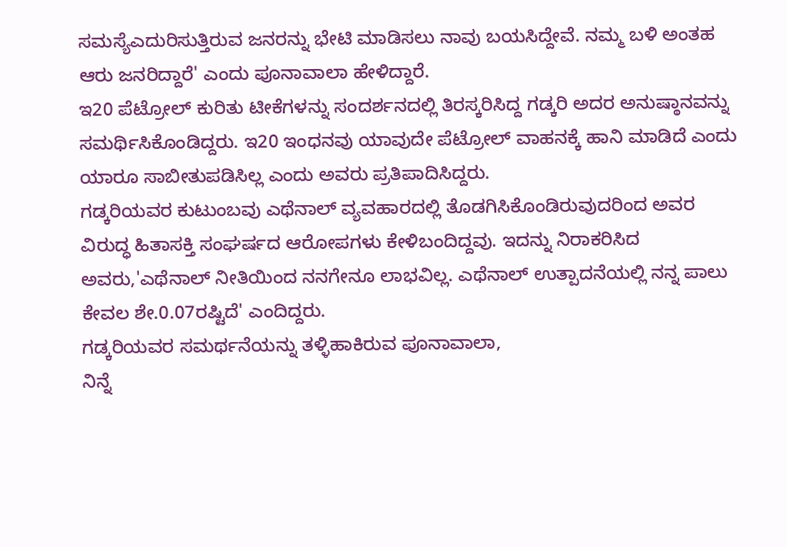ಸಮಸ್ಯೆಎದುರಿಸುತ್ತಿರುವ ಜನರನ್ನು ಭೇಟಿ ಮಾಡಿಸಲು ನಾವು ಬಯಸಿದ್ದೇವೆ. ನಮ್ಮ ಬಳಿ ಅಂತಹ ಆರು ಜನರಿದ್ದಾರೆ' ಎಂದು ಪೂನಾವಾಲಾ ಹೇಳಿದ್ದಾರೆ.
ಇ20 ಪೆಟ್ರೋಲ್ ಕುರಿತು ಟೀಕೆಗಳನ್ನು ಸಂದರ್ಶನದಲ್ಲಿ ತಿರಸ್ಕರಿಸಿದ್ದ ಗಡ್ಕರಿ ಅದರ ಅನುಷ್ಠಾನವನ್ನು ಸಮರ್ಥಿಸಿಕೊಂಡಿದ್ದರು. ಇ20 ಇಂಧನವು ಯಾವುದೇ ಪೆಟ್ರೋಲ್ ವಾಹನಕ್ಕೆ ಹಾನಿ ಮಾಡಿದೆ ಎಂದು ಯಾರೂ ಸಾಬೀತುಪಡಿಸಿಲ್ಲ ಎಂದು ಅವರು ಪ್ರತಿಪಾದಿಸಿದ್ದರು.
ಗಡ್ಕರಿಯವರ ಕುಟುಂಬವು ಎಥೆನಾಲ್ ವ್ಯವಹಾರದಲ್ಲಿ ತೊಡಗಿಸಿಕೊಂಡಿರುವುದರಿಂದ ಅವರ ವಿರುದ್ಧ ಹಿತಾಸಕ್ತಿ ಸಂಘರ್ಷದ ಆರೋಪಗಳು ಕೇಳಿಬಂದಿದ್ದವು. ಇದನ್ನು ನಿರಾಕರಿಸಿದ ಅವರು,'ಎಥೆನಾಲ್ ನೀತಿಯಿಂದ ನನಗೇನೂ ಲಾಭವಿಲ್ಲ. ಎಥೆನಾಲ್ ಉತ್ಪಾದನೆಯಲ್ಲಿ ನನ್ನ ಪಾಲು ಕೇವಲ ಶೇ.0.07ರಷ್ಟಿದೆ' ಎಂದಿದ್ದರು.
ಗಡ್ಕರಿಯವರ ಸಮರ್ಥನೆಯನ್ನು ತಳ್ಳಿಹಾಕಿರುವ ಪೂನಾವಾಲಾ,
ನಿನ್ನೆ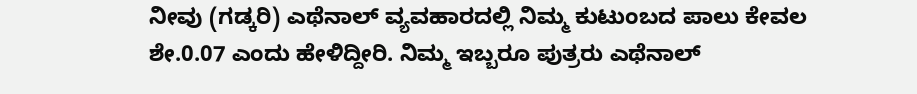ನೀವು (ಗಡ್ಕರಿ) ಎಥೆನಾಲ್ ವ್ಯವಹಾರದಲ್ಲಿ ನಿಮ್ಮ ಕುಟುಂಬದ ಪಾಲು ಕೇವಲ ಶೇ.0.07 ಎಂದು ಹೇಳಿದ್ದೀರಿ. ನಿಮ್ಮ ಇಬ್ಬರೂ ಪುತ್ರರು ಎಥೆನಾಲ್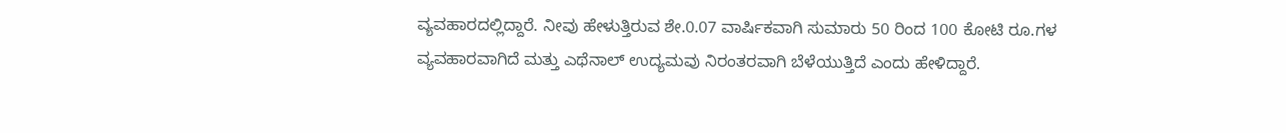ವ್ಯವಹಾರದಲ್ಲಿದ್ದಾರೆ. ನೀವು ಹೇಳುತ್ತಿರುವ ಶೇ.0.07 ವಾರ್ಷಿಕವಾಗಿ ಸುಮಾರು 50 ರಿಂದ 100 ಕೋಟಿ ರೂ.ಗಳ ವ್ಯವಹಾರವಾಗಿದೆ ಮತ್ತು ಎಥೆನಾಲ್ ಉದ್ಯಮವು ನಿರಂತರವಾಗಿ ಬೆಳೆಯುತ್ತಿದೆ ಎಂದು ಹೇಳಿದ್ದಾರೆ.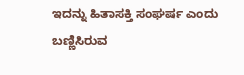ಇದನ್ನು ಹಿತಾಸಕ್ತಿ ಸಂಘರ್ಷ ಎಂದು ಬಣ್ಣಿಸಿರುವ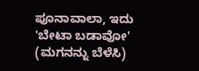ಪೂನಾವಾಲಾ, ಇದು 'ಬೇಟಾ ಬಡಾವೋ' (ಮಗನನ್ನು ಬೆಳೆಸಿ)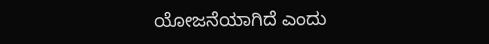ಯೋಜನೆಯಾಗಿದೆ ಎಂದು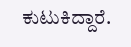ಕುಟುಕಿದ್ದಾರೆ.